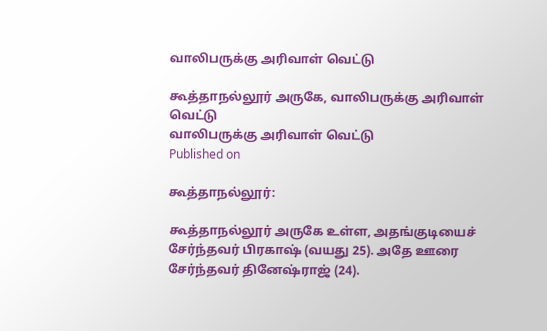வாலிபருக்கு அரிவாள் வெட்டு

கூத்தாநல்லூர் அருகே, வாலிபருக்கு அரிவாள் வெட்டு
வாலிபருக்கு அரிவாள் வெட்டு
Published on

கூத்தாநல்லூர்:

கூத்தாநல்லூர் அருகே உள்ள, அதங்குடியைச் சேர்ந்தவர் பிரகாஷ் (வயது 25). அதே ஊரை சேர்ந்தவர் தினேஷ்ராஜ் (24).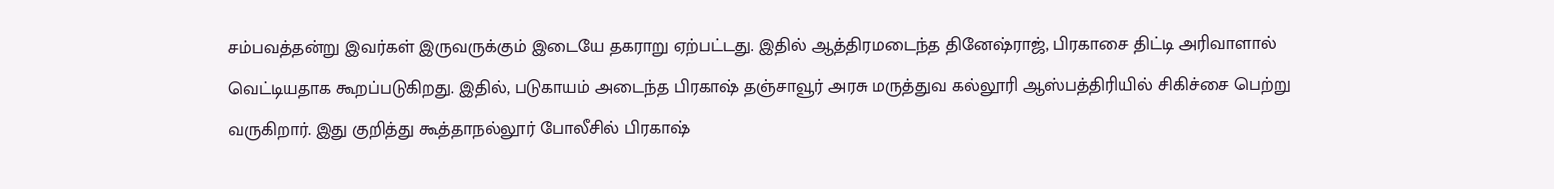சம்பவத்தன்று இவர்கள் இருவருக்கும் இடையே தகராறு ஏற்பட்டது. இதில் ஆத்திரமடைந்த தினேஷ்ராஜ், பிரகாசை திட்டி அரிவாளால் வெட்டியதாக கூறப்படுகிறது. இதில், படுகாயம் அடைந்த பிரகாஷ் தஞ்சாவூர் அரசு மருத்துவ கல்லூரி ஆஸ்பத்திரியில் சிகிச்சை பெற்று வருகிறார். இது குறித்து கூத்தாநல்லூர் போலீசில் பிரகாஷ்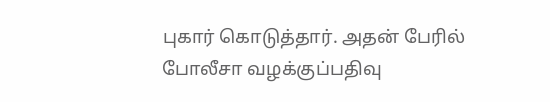புகார் கொடுத்தார். அதன் பேரில் போலீசா வழக்குப்பதிவு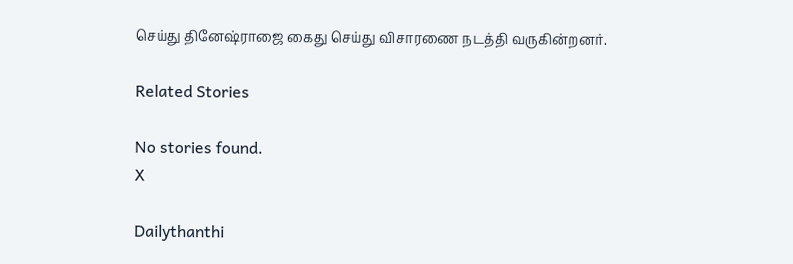செய்து தினேஷ்ராஜை கைது செய்து விசாரணை நடத்தி வருகின்றனர்.

Related Stories

No stories found.
X

Dailythanthi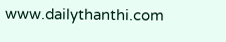www.dailythanthi.com